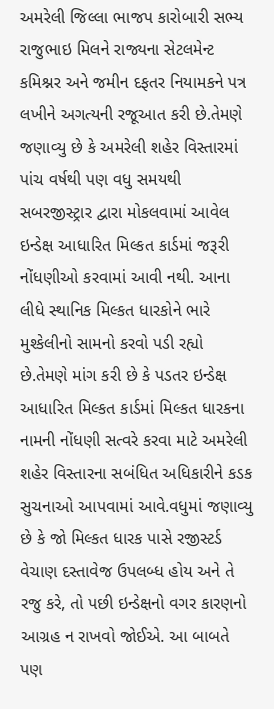અમરેલી જિલ્લા ભાજપ કારોબારી સભ્ય રાજુભાઇ મિલને રાજ્યના સેટલમેન્ટ કમિશ્નર અને જમીન દફતર નિયામકને પત્ર લખીને અગત્યની રજૂઆત કરી છે.તેમણે જણાવ્યુ છે કે અમરેલી શહેર વિસ્તારમાં પાંચ વર્ષથી પણ વધુ સમયથી સબરજીસ્ટ્રાર દ્વારા મોકલવામાં આવેલ ઇન્ડેક્ષ આધારિત મિલ્કત કાર્ડમાં જરૂરી નોંધણીઓ કરવામાં આવી નથી. આના લીધે સ્થાનિક મિલ્કત ધારકોને ભારે મુશ્કેલીનો સામનો કરવો પડી રહ્યો છે.તેમણે માંગ કરી છે કે પડતર ઇન્ડેક્ષ આધારિત મિલ્કત કાર્ડમાં મિલ્કત ધારકના નામની નોંધણી સત્વરે કરવા માટે અમરેલી શહેર વિસ્તારના સબંધિત અધિકારીને કડક સુચનાઓ આપવામાં આવે.વધુમાં જણાવ્યુ છે કે જો મિલ્કત ધારક પાસે રજીસ્ટર્ડ વેચાણ દસ્તાવેજ ઉપલબ્ધ હોય અને તે રજુ કરે, તો પછી ઇન્ડેક્ષનો વગર કારણનો આગ્રહ ન રાખવો જોઈએ. આ બાબતે પણ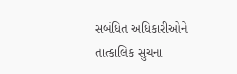સબંધિત અધિકારીઓને તાત્કાલિક સુચના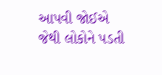આપવી જોઈએ જેથી લોકોને પડતી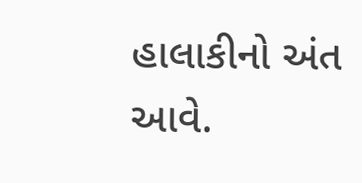હાલાકીનો અંત આવે.